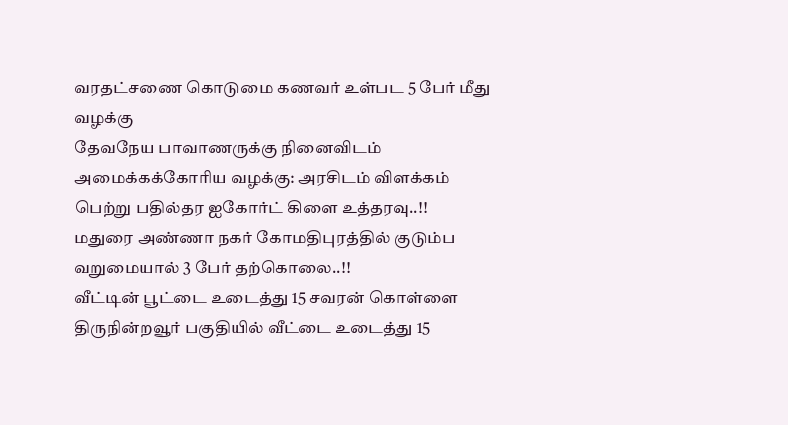வரதட்சணை கொடுமை கணவர் உள்பட 5 பேர் மீது வழக்கு
தேவநேய பாவாணருக்கு நினைவிடம் அமைக்கக்கோரிய வழக்கு: அரசிடம் விளக்கம் பெற்று பதில்தர ஐகோர்ட் கிளை உத்தரவு..!!
மதுரை அண்ணா நகர் கோமதிபுரத்தில் குடும்ப வறுமையால் 3 பேர் தற்கொலை..!!
வீட்டின் பூட்டை உடைத்து 15 சவரன் கொள்ளை
திருநின்றவூர் பகுதியில் வீட்டை உடைத்து 15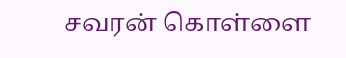சவரன் கொள்ளை